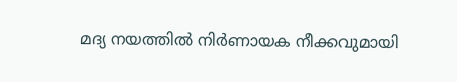മദ്യ നയത്തില്‍ നിർണായക നീക്കവുമായി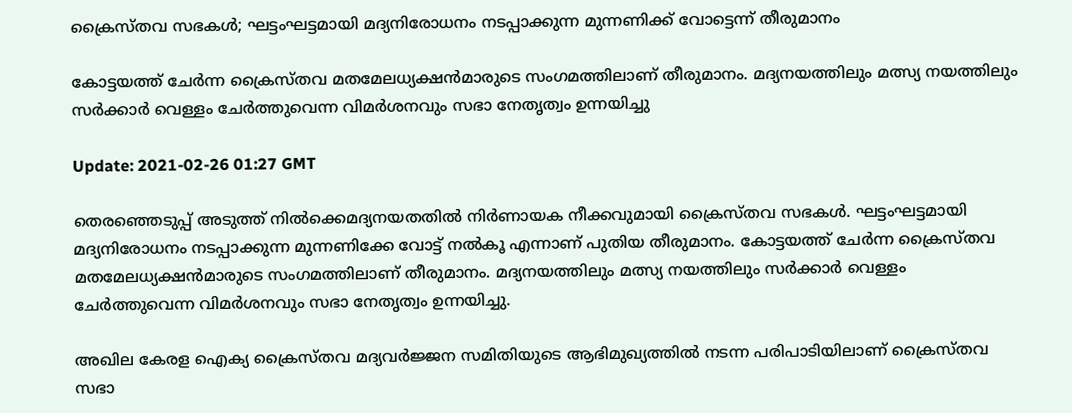ക്രൈസ്തവ സഭകള്‍; ഘട്ടംഘട്ടമായി മദ്യനിരോധനം നടപ്പാക്കുന്ന മുന്നണിക്ക് വോട്ടെന്ന് തീരുമാനം

കോട്ടയത്ത് ചേർന്ന ക്രൈസ്തവ മതമേലധ്യക്ഷൻമാരുടെ സംഗമത്തിലാണ് തീരുമാനം. മദ്യനയത്തിലും മത്സ്യ നയത്തിലും സർക്കാർ വെള്ളം ചേർത്തുവെന്ന വിമർശനവും സഭാ നേതൃത്വം ഉന്നയിച്ചു

Update: 2021-02-26 01:27 GMT

തെരഞ്ഞെടുപ്പ് അടുത്ത് നിൽക്കെമദ്യനയതതിൽ നിർണായക നീക്കവുമായി ക്രൈസ്തവ സഭകൾ. ഘട്ടംഘട്ടമായി മദ്യനിരോധനം നടപ്പാക്കുന്ന മുന്നണിക്കേ വോട്ട് നൽകൂ എന്നാണ് പുതിയ തീരുമാനം. കോട്ടയത്ത് ചേർന്ന ക്രൈസ്തവ മതമേലധ്യക്ഷൻമാരുടെ സംഗമത്തിലാണ് തീരുമാനം. മദ്യനയത്തിലും മത്സ്യ നയത്തിലും സർക്കാർ വെള്ളം ചേർത്തുവെന്ന വിമർശനവും സഭാ നേതൃത്വം ഉന്നയിച്ചു.

അഖില കേരള ഐക്യ ക്രൈസ്തവ മദ്യവർജ്ജന സമിതിയുടെ ആഭിമുഖ്യത്തിൽ നടന്ന പരിപാടിയിലാണ് ക്രൈസ്തവ സഭാ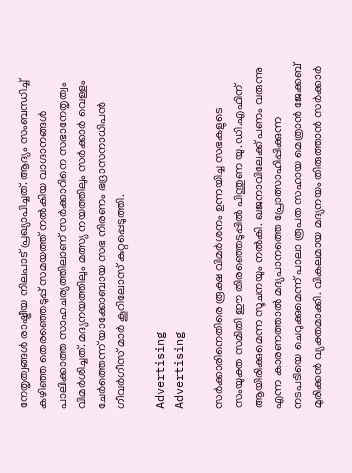നേതൃത്വങ്ങൾ രാഷ്ട്രീയ നിലപാട് പ്രഖ്യാപിച്ചത്. ആദ്യം സംബന്ധിച്ച് കഴിഞ്ഞ തെരഞ്ഞെടുപ്പ് സമയത്ത് നൽകിയ വാഗ്ദാനങ്ങൾ പാലിക്കാത്ത സാഹചര്യത്തിലാണ് സർക്കാറിനെ സഭാനേതൃത്വം വിമർശിച്ചത്. മദ്യനയത്തിലും മത്സ്യ നയത്തിലും സർക്കാർ വെള്ളം ചേർത്തെന്ന് യാക്കോബായ സഭ നിരണം ഭദ്രാസനാധിപൻ ഗീവർഗീസ് മാർ കൂറിലോസ് കുറ്റപ്പെടുത്തി.

Advertising
Advertising

സർക്കാരിനെതിരെ രൂക്ഷ വിമർശനം ഉന്നയിച്ച സഭകളുടെ സംയുക്ത സമിതി ഈ തിരഞ്ഞെടുപ്പിൽ പിന്തുണ യു.ഡി.എഫിന് ആയിരിക്കുമെന്ന സൂചനയും നൽകി. ഖജനാവിലേക്ക് പണം വരുന്നു എന്ന കാരണത്താൽ മദ്യപാനത്തെ പ്രോത്സാഹിപ്പിക്കുന്ന നടപടിയെ ചെറുക്കുമെന്ന് പാലാ രൂപത സഹായ മെത്രാൻ ജേക്കബ് മുരിക്കൻ വ്യക്തമാക്കി. വികലമായ മദ്യനയം തിരുത്താൻ സർക്കാർ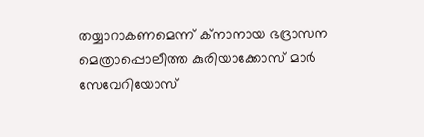തയ്യാറാകണമെന്ന് ക്നാനായ ഭദ്രാസന മെത്രാപ്പൊലീത്ത കുരിയാക്കോസ് മാർ സേവേറിയോസ്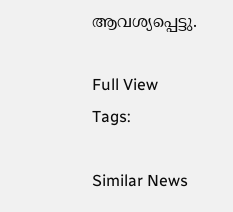ആവശ്യപ്പെട്ടു.

Full View
Tags:

Similar News